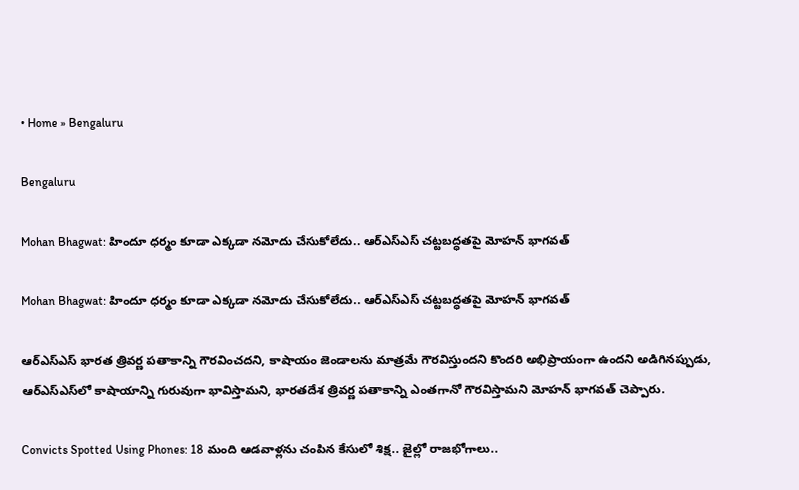• Home » Bengaluru

Bengaluru

Mohan Bhagwat: హిందూ ధర్మం కూడా ఎక్కడా నమోదు చేసుకోలేదు.. ఆర్ఎస్ఎస్ చట్టబద్ధతపై మోహన్ భాగవత్

Mohan Bhagwat: హిందూ ధర్మం కూడా ఎక్కడా నమోదు చేసుకోలేదు.. ఆర్ఎస్ఎస్ చట్టబద్ధతపై మోహన్ భాగవత్

ఆర్ఎస్ఎస్ భారత త్రివర్ణ పతాకాన్ని గౌరవించదని, కాషాయం జెండాలను మాత్రమే గౌరవిస్తుందని కొందరి అభిప్రాయంగా ఉందని అడిగినప్పుడు, ఆర్ఎస్ఎస్‌లో కాషాయాన్ని గురువుగా భావిస్తామని, భారతదేశ త్రివర్ణ పతాకాన్ని ఎంతగానో గౌరవిస్తామని మోహన్ భాగవత్ చెప్పారు.

Convicts Spotted Using Phones: 18 మంది ఆడవాళ్లను చంపిన కేసులో శిక్ష.. జైల్లో రాజభోగాలు..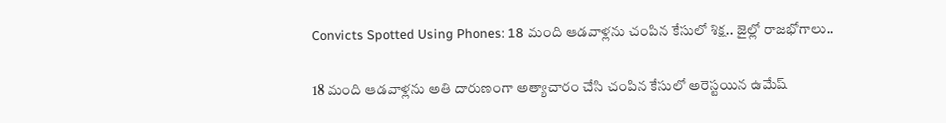Convicts Spotted Using Phones: 18 మంది ఆడవాళ్లను చంపిన కేసులో శిక్ష.. జైల్లో రాజభోగాలు..

18 మంది ఆడవాళ్లను అతి దారుణంగా అత్యాచారం చేసి చంపిన కేసులో అరెస్టయిన ఉమేష్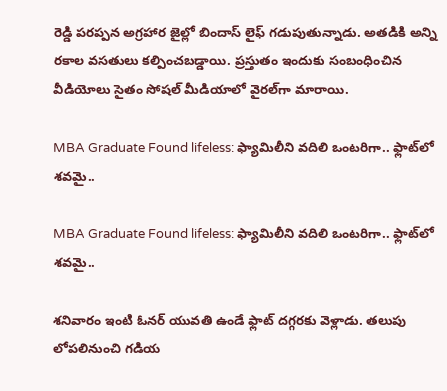రెడ్డి పరప్పన అగ్రహార జైల్లో బిందాస్ లైఫ్ గడుపుతున్నాడు. అతడికి అన్ని రకాల వసతులు కల్పించబడ్డాయి. ప్రస్తుతం ఇందుకు సంబంధించిన వీడియోలు సైతం సోషల్ మీడియాలో వైరల్‌గా మారాయి.

MBA Graduate Found lifeless: ఫ్యామిలీని వదిలి ఒంటరిగా.. ఫ్లాట్‌లో శవమై..

MBA Graduate Found lifeless: ఫ్యామిలీని వదిలి ఒంటరిగా.. ఫ్లాట్‌లో శవమై..

శనివారం ఇంటి ఓనర్ యువతి ఉండే ఫ్లాట్ దగ్గరకు వెళ్లాడు. తలుపు లోపలినుంచి గడియ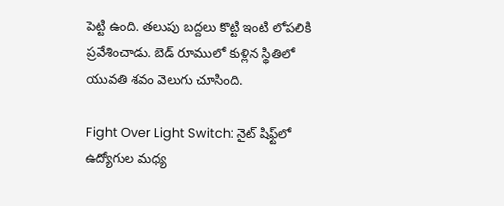పెట్టి ఉంది. తలుపు బద్దలు కొట్టి ఇంటి లోపలికి ప్రవేశించాడు. బెడ్ రూములో కుళ్లిన స్థితిలో యువతి శవం వెలుగు చూసింది.

Fight Over Light Switch: నైట్ షిఫ్ట్‌లో ఉద్యోగుల మధ్య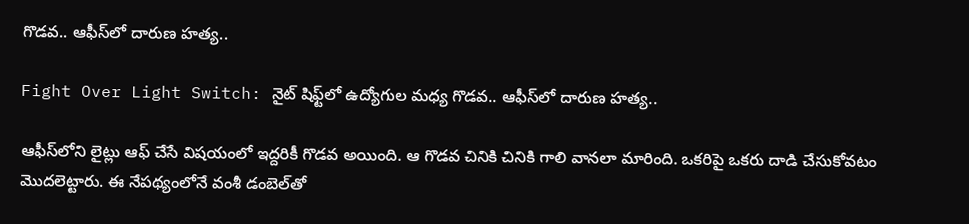గొడవ.. ఆఫీస్‌లో దారుణ హత్య..

Fight Over Light Switch: నైట్ షిఫ్ట్‌లో ఉద్యోగుల మధ్య గొడవ.. ఆఫీస్‌లో దారుణ హత్య..

ఆఫీస్‌లోని లైట్లు ఆఫ్ చేసే విషయంలో ఇద్దరికీ గొడవ అయింది. ఆ గొడవ చినికి చినికి గాలి వానలా మారింది. ఒకరిపై ఒకరు దాడి చేసుకోవటం మొదలెట్టారు. ఈ నేపథ్యంలోనే వంశీ డంబెల్‌తో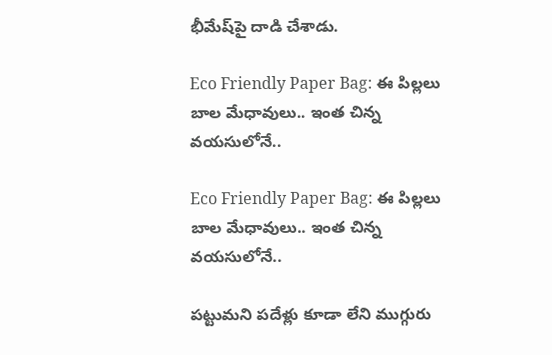భీమేష్‌పై దాడి చేశాడు.

Eco Friendly Paper Bag: ఈ పిల్లలు బాల మేధావులు.. ఇంత చిన్న వయసులోనే..

Eco Friendly Paper Bag: ఈ పిల్లలు బాల మేధావులు.. ఇంత చిన్న వయసులోనే..

పట్టుమని పదేళ్లు కూడా లేని ముగ్గురు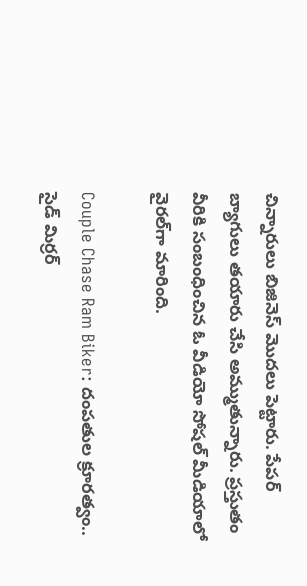చిన్నారులు బిజినెస్ మొదలు పెట్టారు. పేపర్ బ్యాగులు తయారు చేసి అమ్ముతున్నారు. ప్రస్తుతం వీరికి సంబంధించిన ఓ వీడియో సోషల్ మీడియాలో వైరల్‌గా మారింది.

Couple Chase Ram Biker: దంపతుల క్రూరత్వం.. సైడ్ మిర్రర్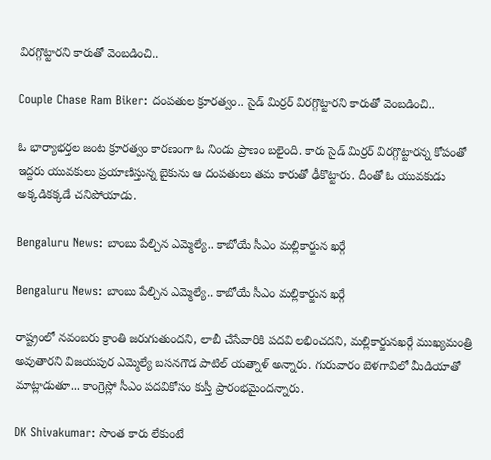విరగ్గొట్టారని కారుతో వెంబడించి..

Couple Chase Ram Biker: దంపతుల క్రూరత్వం.. సైడ్ మిర్రర్ విరగ్గొట్టారని కారుతో వెంబడించి..

ఓ భార్యాభర్తల జంట క్రూరత్వం కారణంగా ఓ నిండు ప్రాణం బలైంది. కారు సైడ్ మిర్రర్ విరగ్గొట్టారన్న కోపంతో ఇద్దరు యువకులు ప్రయాణిస్తున్న బైకును ఆ దంపతులు తమ కారుతో ఢీకొట్టారు. దీంతో ఓ యువకుడు అక్కడికక్కడే చనిపోయాడు.

Bengaluru News: బాంబు పేల్చిన ఎమ్మెల్యే.. కాబోయే సీఎం మల్లికార్జున ఖర్గే

Bengaluru News: బాంబు పేల్చిన ఎమ్మెల్యే.. కాబోయే సీఎం మల్లికార్జున ఖర్గే

రాష్ట్రంలో నవంబరు క్రాంతి జరుగుతుందని, లాబీ చేసేవారికి పదవి లభించదని, మల్లికార్జునఖర్గే ముఖ్యమంత్రి అవుతారని విజయపుర ఎమ్మెల్యే బసనగౌడ పాటిల్‌ యత్నాళ్‌ అన్నారు. గురువారం బెళగావిలో మీడియాతో మాట్లాడుతూ... కాంగ్రెస్లో సీఎం పదవికోసం కుస్తీ ప్రారంభమైందన్నారు.

DK Shivakumar: సొంత కారు లేకుంటే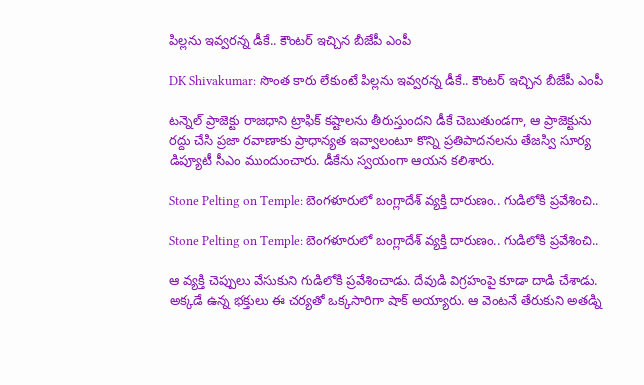పిల్లను ఇవ్వరన్న డీకే.. కౌంటర్ ఇచ్చిన బీజేపీ ఎంపీ

DK Shivakumar: సొంత కారు లేకుంటే పిల్లను ఇవ్వరన్న డీకే.. కౌంటర్ ఇచ్చిన బీజేపీ ఎంపీ

టన్నెల్ ప్రాజెక్టు రాజధాని ట్రాఫిక్ కష్టాలను తీరుస్తుందని డీకే చెబుతుండగా, ఆ ప్రాజెక్టును రద్దు చేసి ప్రజా రవాణాకు ప్రాధాన్యత ఇవ్వాలంటూ కొన్ని ప్రతిపాదనలను తేజస్వి సూర్య డిప్యూటీ సీఎం ముందుంచారు. డీకేను స్వయంగా ఆయన కలిశారు.

Stone Pelting on Temple: బెంగళూరులో బంగ్లాదేశ్ వ్యక్తి దారుణం.. గుడిలోకి ప్రవేశించి..

Stone Pelting on Temple: బెంగళూరులో బంగ్లాదేశ్ వ్యక్తి దారుణం.. గుడిలోకి ప్రవేశించి..

ఆ వ్యక్తి చెప్పులు వేసుకుని గుడిలోకి ప్రవేశించాడు. దేవుడి విగ్రహంపై కూడా దాడి చేశాడు. అక్కడే ఉన్న భక్తులు ఈ చర్యతో ఒక్కసారిగా షాక్ అయ్యారు. ఆ వెంటనే తేరుకుని అతడ్ని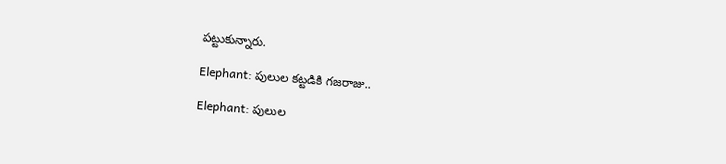పట్టుకున్నారు.

Elephant: పులుల కట్టడికి గజరాజు..

Elephant: పులుల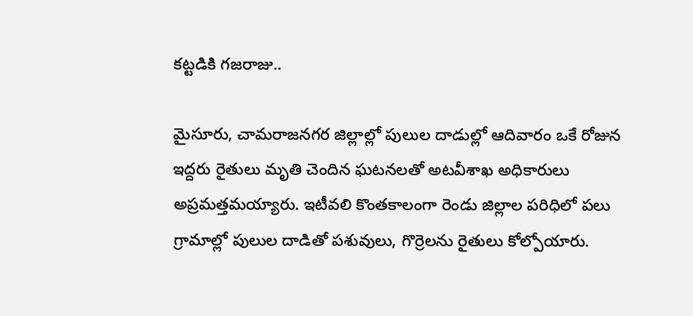కట్టడికి గజరాజు..

మైసూరు, చామరాజనగర జిల్లాల్లో పులుల దాడుల్లో ఆదివారం ఒకే రోజున ఇద్దరు రైతులు మృతి చెందిన ఘటనలతో అటవీశాఖ అధికారులు అప్రమత్తమయ్యారు. ఇటీవలి కొంతకాలంగా రెండు జిల్లాల పరిధిలో పలు గ్రామాల్లో పులుల దాడితో పశువులు, గొర్రెలను రైతులు కోల్పోయారు.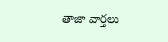తాజా వార్తలు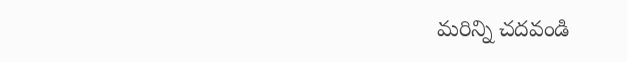మరిన్ని చదవండి